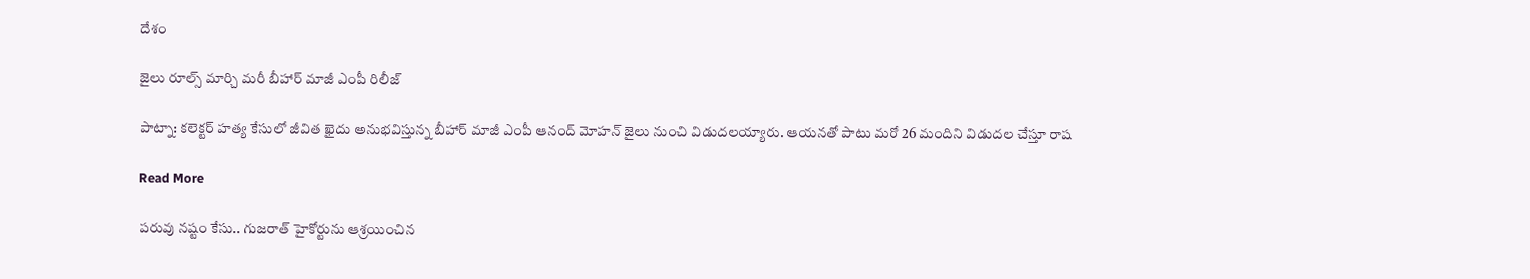దేశం

జైలు రూల్స్ మార్చి మరీ బీహార్ మాజీ ఎంపీ రిలీజ్

పాట్నా: కలెక్టర్ హత్య కేసులో జీవిత ఖైదు అనుభవిస్తున్న బీహార్ మాజీ ఎంపీ ఆనంద్ మోహన్ జైలు నుంచి విడుదలయ్యారు. ఆయనతో పాటు మరో 26 మందిని విడుదల చేస్తూ రాష

Read More

పరువు నష్టం కేసు.. గుజరాత్‌ హైకోర్టును ఆశ్రయించిన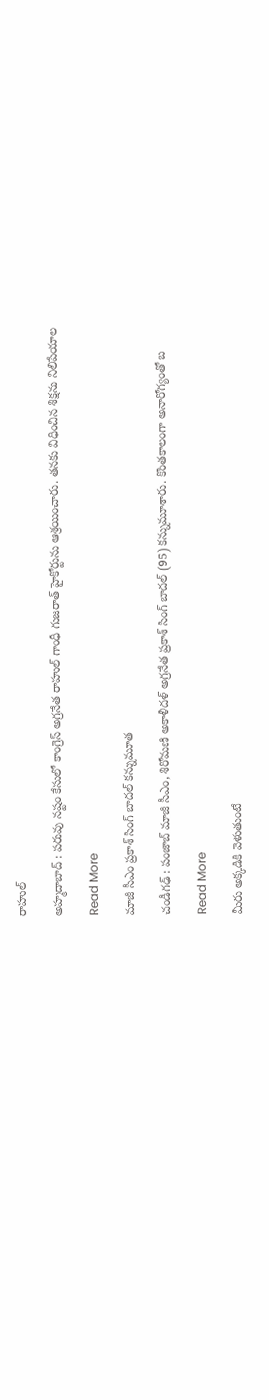రాహుల్‌

అహ్మదాబాద్‌ : పరువు నష్టం కేసులో కాంగ్రెస్‌ అగ్రనేత రాహుల్‌ గాంధీ గుజరాత్‌ హైకోర్టును ఆశ్రయించారు. తనకు విధించిన శిక్షను నిలిపేయాల

Read More

మాజీ సీఎం ప్రకాశ్‌ సింగ్ బాదల్ కన్నుమూత

చండీగఢ్‌ : పంజాబ్‌ మాజీ సీఎం, శిరోమణి అకాళీదళ్‌ అగ్రనేత ప్రకాశ్‌ సింగ్ బాదల్‌ (95) కన్నుమూశారు. కొంతకాలంగా అనారోగ్యంతో బ

Read More

మీరు అక్కడికి వెళుతుంటే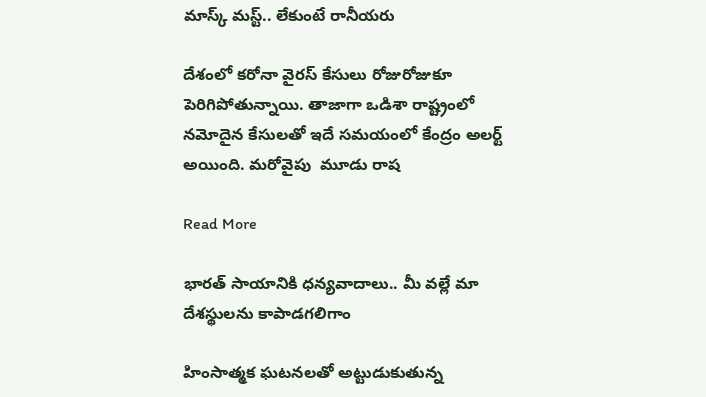మాస్క్ మస్ట్.. లేకుంటే రానీయరు

దేశంలో కరోనా వైరస్ కేసులు రోజురోజుకూ పెరిగిపోతున్నాయి. తాజాగా ఒడిశా రాష్ట్రంలో నమోదైన కేసులతో ఇదే సమయంలో కేంద్రం అలర్ట్ అయింది. మరోవైపు  మూడు రాష

Read More

భారత్ సాయానికి ధన్యవాదాలు.. మీ వల్లే మా దేశస్థులను కాపాడగలిగాం

హింసాత్మక ఘటనలతో అట్టుడుకుతున్న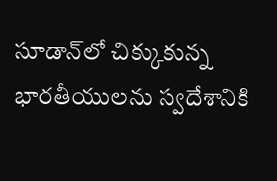సూడాన్‌లో చిక్కుకున్న భారతీయులను స్వదేశానికి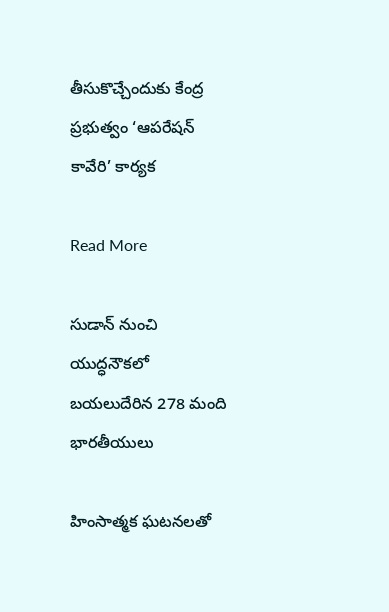తీసుకొచ్చేందుకు కేంద్ర ప్రభుత్వం ‘ఆపరేషన్ కావేరి’ కార్యక

Read More

సుడాన్ నుంచి యుద్ధనౌక‌లో బ‌య‌లుదేరిన 278 మంది భార‌తీయులు

హింసాత్మక ఘటనలతో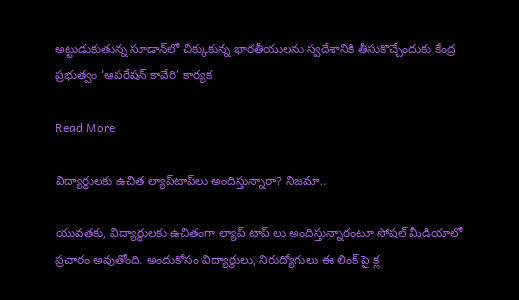అట్టుడుకుతున్న సూడాన్‌లో చిక్కుకున్న భారతీయులను స్వదేశానికి తీసుకొచ్చేందుకు కేంద్ర ప్రభుత్వం ‘ఆపరేషన్ కావేరి’ కార్యక

Read More

విద్యార్థులకు ఉచిత ల్యాప్‌టాప్‌లు అందిస్తున్నారా? నిజమా..

యువతకు, విద్యార్థులకు ఉచితంగా ల్యాప్ టాప్ లు అందిస్తున్నారంటూ సోషల్ మీడియాలో ప్రచారం అవుతోంది. అందుకోసం విద్యార్థులు, నిరుద్యోగులు ఈ లింక్ పై క్ల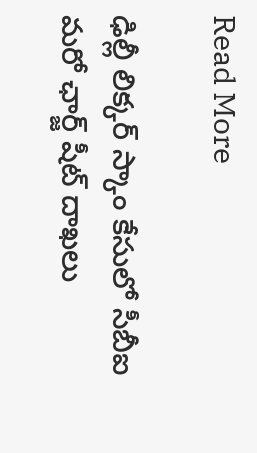Read More

ఢిల్లీ లిక్కర్ స్కాం కేసులో సీబీఐ మరో ఛార్జ్ షీట్ దాఖలు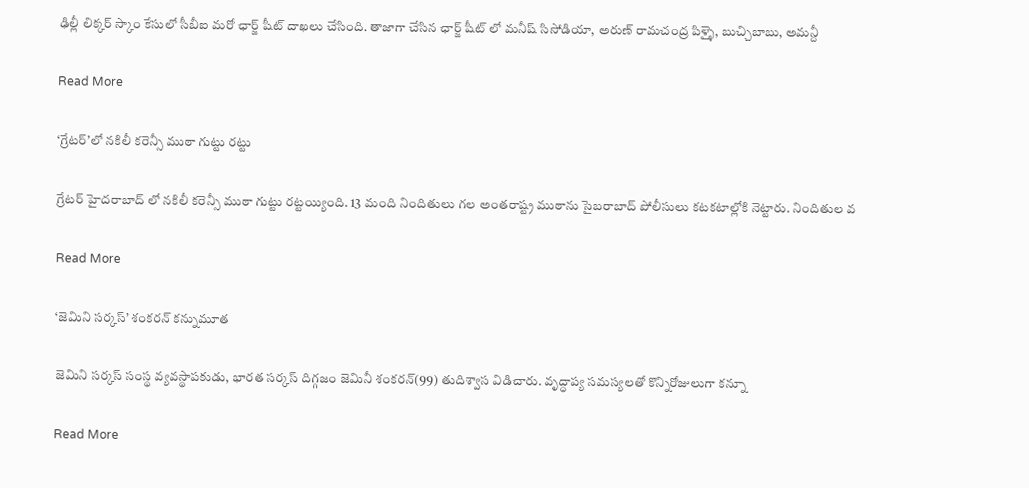ఢిల్లీ లిక్కర్ స్కాం కేసులో సీబీఐ మరో ఛార్జ్ షీట్ దాఖలు చేసింది. తాజాగా చేసిన ఛార్జ్ షీట్ లో మనీష్ సిసోడియా, అరుణ్ రామచంద్ర పిళ్ళై, బుచ్చిబాబు, అమన్దీ

Read More

‘గ్రేటర్’లో నకిలీ కరెన్సీ ముఠా గుట్టు రట్టు

గ్రేటర్ హైదరాబాద్ లో నకిలీ కరెన్సీ ముఠా గుట్టు రట్టయ్యింది. 13 మంది నిందితులు గల అంతరాష్ట్ర ముఠాను సైబరాబాద్ పోలీసులు కటకటాల్లోకి నెట్టారు. నిందితుల వ

Read More

‘జెమిని సర్కస్‌’ శంకరన్‌ కన్నుమూత

జెమిని సర్కస్‌ సంస్థ వ్యవస్థాపకుడు, భారత సర్కస్‌ దిగ్గజం జెమినీ శంకరన్‌(99) తుదిశ్వాస విడిచారు. వృద్ధాప్య సమస్యలతో కొన్నిరోజులుగా కన్నూ

Read More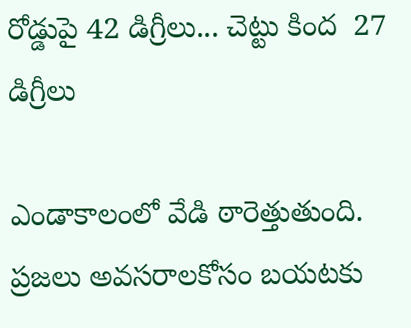రోడ్డుపై 42 డిగ్రీలు... చెట్టు కింద  27 డిగ్రీలు

ఎండాకాలంలో వేడి ఠారెత్తుతుంది.  ప్రజలు అవసరాలకోసం బయటకు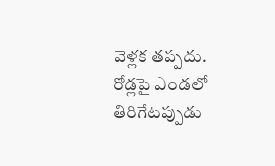వెళ్లక తప్పదు.  రోడ్లపై ఎండలో తిరిగేటప్పుడు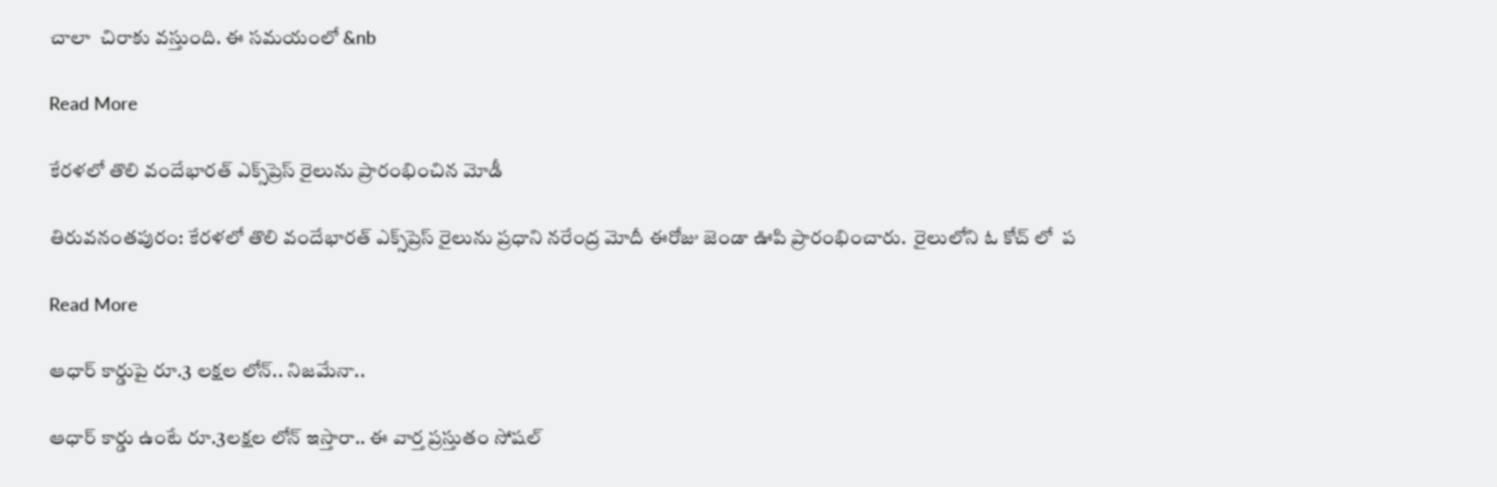చాలా  చిరాకు వస్తుంది. ఈ సమయంలో &nb

Read More

కేరళలో తొలి వందేభారత్ ఎక్స్‌ప్రెస్ రైలును ప్రారంభించిన మోడీ

తిరువనంతపురం: కేరళలో తొలి వందేభారత్ ఎక్స్‌ప్రెస్ రైలును ప్రధాని నరేంద్ర మోదీ ఈరోజు జెండా ఊపి ప్రారంభించారు.  రైలులోని ఓ కోచ్ లో  ప

Read More

ఆధార్ కార్డుపై రూ.3 లక్షల లోన్.. నిజమేనా..

ఆధార్ కార్డు ఉంటే రూ.3లక్షల లోన్ ఇస్తారా.. ఈ వార్త ప్రస్తుతం సోషల్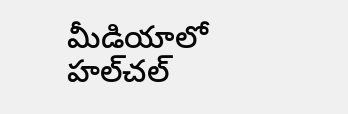మీడియాలో హల్‌చల్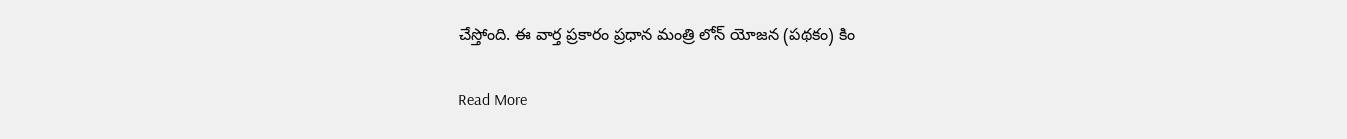చేస్తోంది. ఈ వార్త ప్రకారం ప్రధాన మంత్రి లోన్ యోజన (పథకం) కిం

Read More